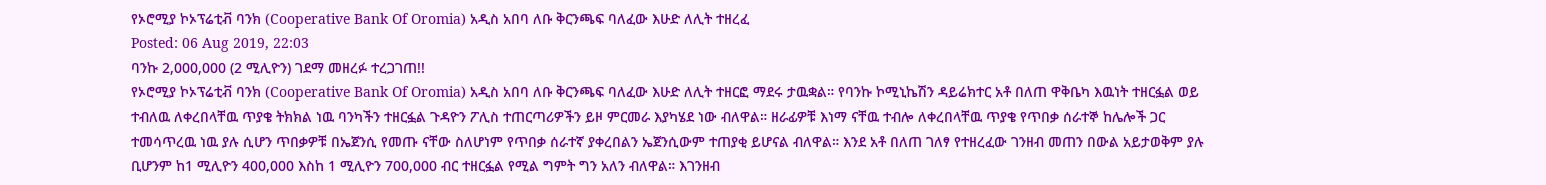የኦሮሚያ ኮኦፕሬቲቭ ባንክ (Cooperative Bank Of Oromia) አዲስ አበባ ለቡ ቅርንጫፍ ባለፈው እሁድ ለሊት ተዘረፈ
Posted: 06 Aug 2019, 22:03
ባንኩ 2,000,000 (2 ሚሊዮን) ገደማ መዘረፉ ተረጋገጠ!!
የኦሮሚያ ኮኦፕሬቲቭ ባንክ (Cooperative Bank Of Oromia) አዲስ አበባ ለቡ ቅርንጫፍ ባለፈው እሁድ ለሊት ተዘርፎ ማደሩ ታዉቋል። የባንኩ ኮሚኒኬሽን ዳይሬክተር አቶ በለጠ ዋቅቤካ እዉነት ተዘርፏል ወይ ተብለዉ ለቀረበላቸዉ ጥያቄ ትክክል ነዉ ባንካችን ተዘርፏል ጉዳዮን ፖሊስ ተጠርጣሪዎችን ይዞ ምርመራ እያካሄደ ነው ብለዋል። ዘራፊዎቹ እነማ ናቸዉ ተብሎ ለቀረበላቸዉ ጥያቄ የጥበቃ ሰራተኞ ከሌሎች ጋር ተመሳጥረዉ ነዉ ያሉ ሲሆን ጥበቃዎቹ በኤጀንሲ የመጡ ናቸው ስለሆነም የጥበቃ ሰራተኛ ያቀረበልን ኤጀንሲውም ተጠያቂ ይሆናል ብለዋል። እንደ አቶ በለጠ ገለፃ የተዘረፈው ገንዘብ መጠን በውል አይታወቅም ያሉ ቢሆንም ከ1 ሚሊዮን 400,000 እስከ 1 ሚሊዮን 700,000 ብር ተዘርፏል የሚል ግምት ግን አለን ብለዋል። እገንዘብ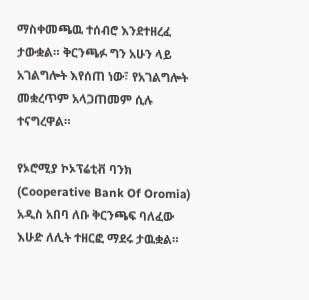ማስቀመጫዉ ተሰብሮ እንደተዘረፈ ታውቋል። ቅርንጫፉ ግን አሁን ላይ አገልግሎት እየሰጠ ነው፣ የአገልግሎት መቋረጥም አላጋጠመም ሲሉ ተናግረዋል።

የኦሮሚያ ኮኦፕሬቲቭ ባንክ (Cooperative Bank Of Oromia) አዲስ አበባ ለቡ ቅርንጫፍ ባለፈው እሁድ ለሊት ተዘርፎ ማደሩ ታዉቋል።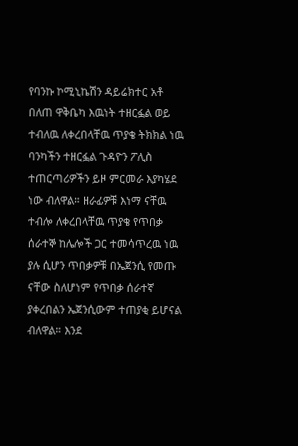የባንኩ ኮሚኒኬሽን ዳይሬክተር አቶ በለጠ ዋቅቤካ እዉነት ተዘርፏል ወይ ተብለዉ ለቀረበላቸዉ ጥያቄ ትክክል ነዉ ባንካችን ተዘርፏል ጉዳዮን ፖሊስ ተጠርጣሪዎችን ይዞ ምርመራ እያካሄደ ነው ብለዋል። ዘራፊዎቹ እነማ ናቸዉ ተብሎ ለቀረበላቸዉ ጥያቄ የጥበቃ ሰራተኞ ከሌሎች ጋር ተመሳጥረዉ ነዉ ያሉ ሲሆን ጥበቃዎቹ በኤጀንሲ የመጡ ናቸው ስለሆነም የጥበቃ ሰራተኛ ያቀረበልን ኤጀንሲውም ተጠያቂ ይሆናል ብለዋል። እንደ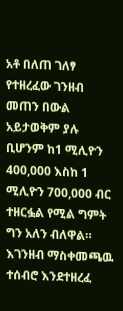አቶ በለጠ ገለፃ የተዘረፈው ገንዘብ መጠን በውል አይታወቅም ያሉ ቢሆንም ከ1 ሚሊዮን 400,000 እስከ 1 ሚሊዮን 700,000 ብር ተዘርፏል የሚል ግምት ግን አለን ብለዋል። እገንዘብ ማስቀመጫዉ ተሰብሮ እንደተዘረፈ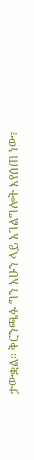ታውቋል። ቅርንጫፉ ግን አሁን ላይ አገልግሎት እየሰጠ ነው፣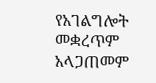የአገልግሎት መቋረጥም አላጋጠመም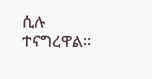ሲሉ ተናግረዋል።